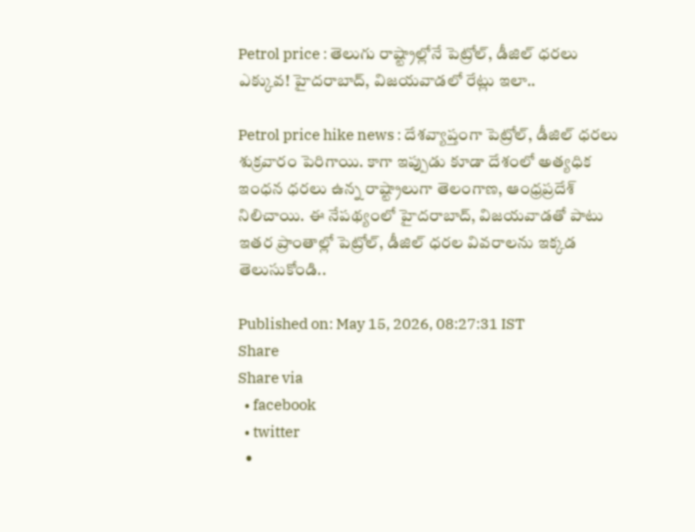Petrol price : తెలుగు రాష్ట్రాల్లోనే పెట్రోల్, డీజిల్ ధరలు ఎక్కువ! హైదరాబాద్, విజయవాడలో రేట్లు ఇలా..

Petrol price hike news : దేశవ్యాప్తంగా పెట్రోల్, డీజిల్ ధరలు శుక్రవారం పెరిగాయి. కాగా ఇప్పుడు కూడా దేశంలో అత్యధిక ఇంధన ధరలు ఉన్న రాష్ట్రాలుగా తెలంగాణ, ఆంధ్రప్రదేశ్ నిలిచాయి. ఈ నేపథ్యంలో హైదరాబాద్, విజయవాడతో పాటు ఇతర ప్రాంతాల్లో పెట్రోల్, డీజిల్ ధరల వివరాలను ఇక్కడ తెలుసుకోండి..

Published on: May 15, 2026, 08:27:31 IST
Share
Share via
  • facebook
  • twitter
  •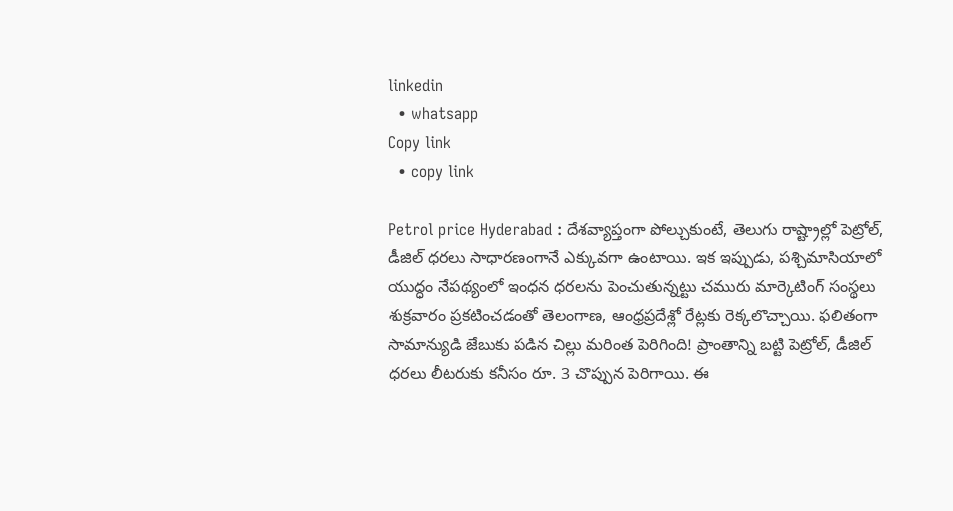linkedin
  • whatsapp
Copy link
  • copy link

Petrol price Hyderabad : దేశవ్యాప్తంగా పోల్చుకుంటే, తెలుగు రాష్ట్రాల్లో పెట్రోల్, డీజిల్ ధరలు సాధారణంగానే ఎక్కువగా ఉంటాయి. ఇక ఇప్పుడు, పశ్చిమాసియాలో యుద్ధం నేపథ్యంలో ఇంధన ధరలను పెంచుతున్నట్టు చమురు మార్కెటింగ్ సంస్థలు శుక్రవారం ప్రకటించడంతో తెలంగాణ, ఆంధ్రప్రదేశ్లో రేట్లకు రెక్కలొచ్చాయి. ఫలితంగా సామాన్యుడి జేబుకు పడిన చిల్లు మరింత పెరిగింది! ప్రాంతాన్ని బట్టి పెట్రోల్, డీజిల్ ధరలు లీటరుకు కనీసం రూ. 3 చొప్పున పెరిగాయి. ఈ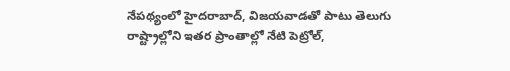నేపథ్యంలో హైదరాబాద్, విజయవాడతో పాటు తెలుగు రాష్ట్రాల్లోని ఇతర ప్రాంతాల్లో నేటి పెట్రోల్,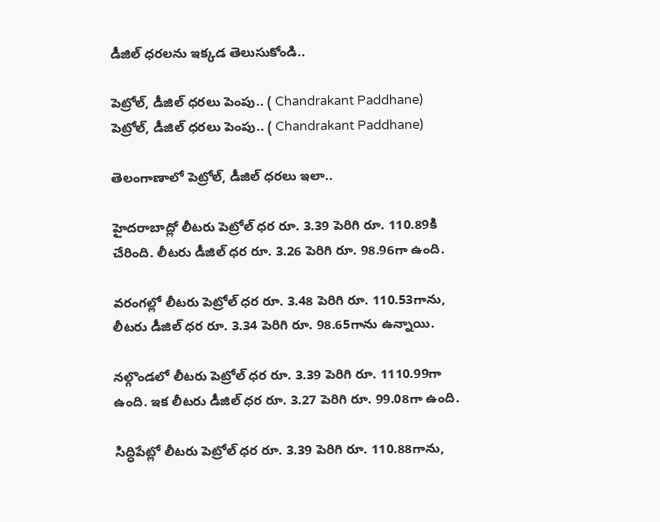డీజిల్ ధరలను ఇక్కడ తెలుసుకోండి..

పెట్రోల్, డీజిల్ ధరలు పెంపు.. ( Chandrakant Paddhane)
పెట్రోల్, డీజిల్ ధరలు పెంపు.. ( Chandrakant Paddhane)

తెలంగాణాలో పెట్రోల్, డీజిల్ ధరలు ఇలా..

హైదరాబాద్లో లీటరు పెట్రోల్ ధర రూ. 3.39 పెరిగి రూ. 110.89కి చేరింది. లీటరు డీజిల్ ధర రూ. 3.26 పెరిగి రూ. 98.96గా ఉంది.

వరంగల్లో లీటరు పెట్రోల్ ధర రూ. 3.48 పెరిగి రూ. 110.53గాను, లీటరు డీజిల్ ధర రూ. 3.34 పెరిగి రూ. 98.65గాను ఉన్నాయి.

నల్గొండలో లీటరు పెట్రోల్ ధర రూ. 3.39 పెరిగి రూ. 1110.99గా ఉంది. ఇక లీటరు డీజిల్ ధర రూ. 3.27 పెరిగి రూ. 99.08గా ఉంది.

సిద్ధిపేట్లో లీటరు పెట్రోల్ ధర రూ. 3.39 పెరిగి రూ. 110.88గాను,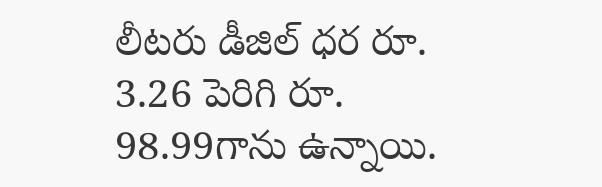లీటరు డీజిల్ ధర రూ. 3.26 పెరిగి రూ. 98.99గాను ఉన్నాయి.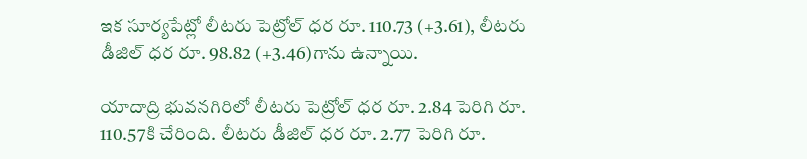ఇక సూర్యపేట్లో లీటరు పెట్రోల్ ధర రూ. 110.73 (+3.61), లీటరు డీజిల్ ధర రూ. 98.82 (+3.46)గాను ఉన్నాయి.

యాదాద్రి భువనగిరిలో లీటరు పెట్రోల్ ధర రూ. 2.84 పెరిగి రూ. 110.57కి చేరింది. లీటరు డీజిల్ ధర రూ. 2.77 పెరిగి రూ.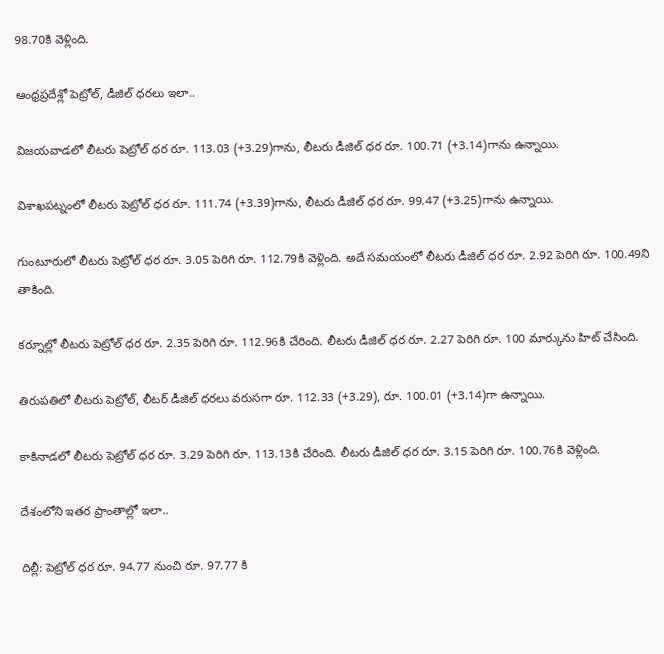98.70కి వెళ్లింది.

ఆంధ్రప్రదేశ్లో పెట్రోల్, డీజిల్ ధరలు ఇలా..

విజయవాడలో లీటరు పెట్రోల్ ధర రూ. 113.03 (+3.29)గాను, లీటరు డీజిల్ ధర రూ. 100.71 (+3.14)గాను ఉన్నాయి.

విశాఖపట్నంలో లీటరు పెట్రోల్ ధర రూ. 111.74 (+3.39)గాను, లీటరు డీజిల్ ధర రూ. 99.47 (+3.25)గాను ఉన్నాయి.

గుంటూరులో లీటరు పెట్రోల్ ధర రూ. 3.05 పెరిగి రూ. 112.79కి వెళ్లింది. అదే సమయంలో లీటరు డీజిల్ ధర రూ. 2.92 పెరిగి రూ. 100.49ని తాకింది.

కర్నూల్లో లీటరు పెట్రోల్ ధర రూ. 2.35 పెరిగి రూ. 112.96కి చేరింది. లీటరు డీజిల్ ధర రూ. 2.27 పెరిగి రూ. 100 మార్కును హిట్ చేసింది.

తిరుపతిలో లీటరు పెట్రోల్, లీటర్ డీజిల్ ధరలు వరుసగా రూ. 112.33 (+3.29), రూ. 100.01 (+3.14)గా ఉన్నాయి.

కాకినాడలో లీటరు పెట్రోల్ ధర రూ. 3.29 పెరిగి రూ. 113.13కి చేరింది. లీటరు డీజిల్ ధర రూ. 3.15 పెరిగి రూ. 100.76కి వెళ్లింది.

దేశంలోని ఇతర ప్రాంతాల్లో ఇలా..

దిల్లీ: పెట్రోల్ ధర రూ. 94.77 నుంచి రూ. 97.77 కి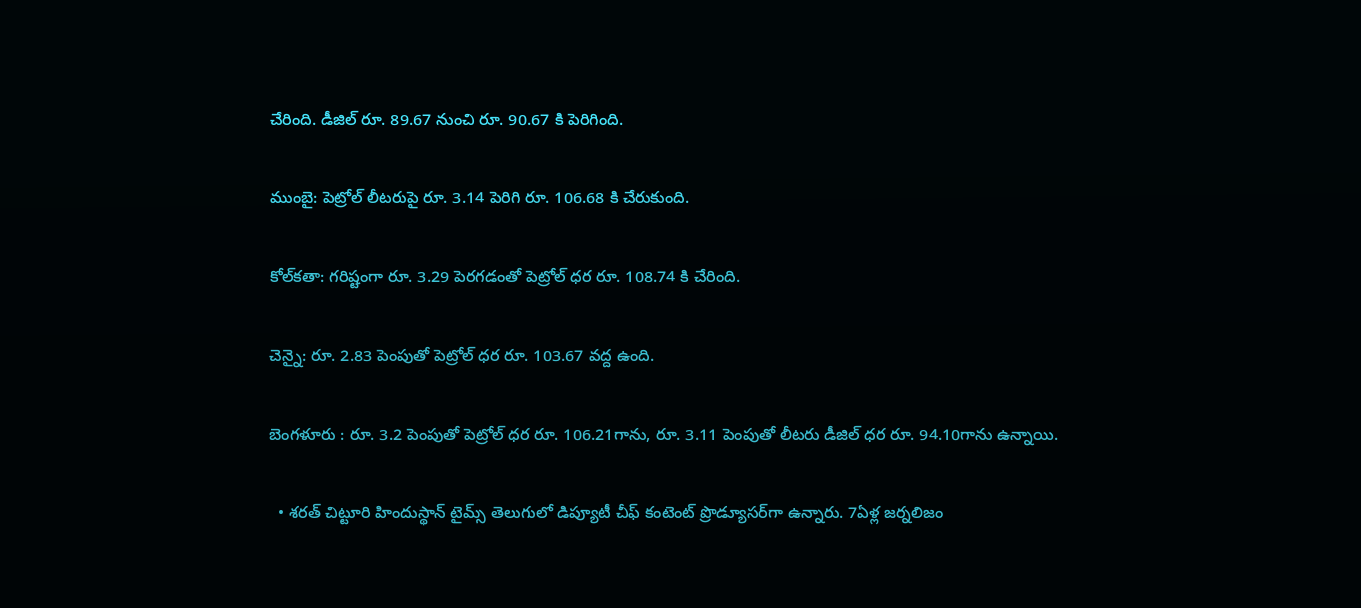చేరింది. డీజిల్ రూ. 89.67 నుంచి రూ. 90.67 కి పెరిగింది.

ముంబై: పెట్రోల్ లీటరుపై రూ. 3.14 పెరిగి రూ. 106.68 కి చేరుకుంది.

కోల్‌కతా: గరిష్టంగా రూ. 3.29 పెరగడంతో పెట్రోల్ ధర రూ. 108.74 కి చేరింది.

చెన్నై: రూ. 2.83 పెంపుతో పెట్రోల్ ధర రూ. 103.67 వద్ద ఉంది.

బెంగళూరు : రూ. 3.2 పెంపుతో పెట్రోల్ ధర రూ. 106.21గాను, రూ. 3.11 పెంపుతో లీటరు డీజిల్ ధర రూ. 94.10గాను ఉన్నాయి.

  • శరత్ చిట్టూరి హిందుస్థాన్ టైమ్స్ తెలుగులో డిప్యూటీ చీఫ్ కంటెంట్ ప్రొడ్యూసర్‌గా ఉన్నారు. 7ఏళ్ల జర్నలిజం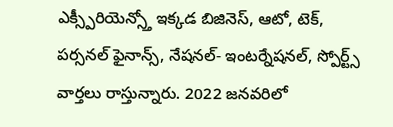ఎక్స్పీరియెన్స్తో ఇక్కడ బిజినెస్, ఆటో, టెక్, పర్సనల్ ఫైనాన్స్, నేషనల్- ఇంటర్నేషనల్, స్పోర్ట్స్ వార్తలు రాస్తున్నారు. 2022 జనవరిలో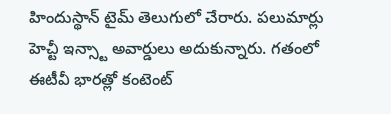హిందుస్థాన్ టైమ్ తెలుగులో చేరారు. పలుమార్లు హెచ్టీ ఇన్స్టా అవార్డులు అదుకున్నారు. గతంలో ఈటీవీ భారత్లో కంటెంట్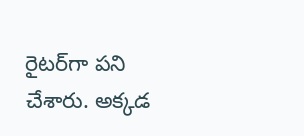రైటర్‌గా పని చేశారు. అక్కడ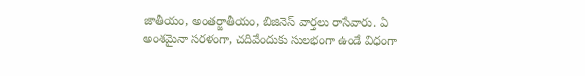జాతీయం, అంతర్జాతీయం, బిజినెస్ వార్తలు రాసేవారు. ఏ అంశమైనా సరళంగా, చదివేందుకు సులభంగా ఉండే విధంగా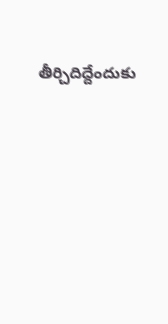తీర్చిదిద్దేందుకు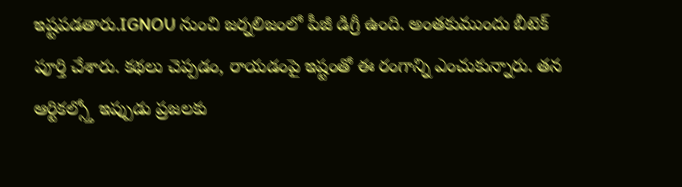ఇష్టపడతారు.IGNOU నుంచి జర్నలిజంలో పీజీ డిగ్రీ ఉంది. అంతకుముందు బీటెక్ పూర్తి చేశారు. కథలు చెప్పడం, రాయడంపై ఇష్టంతో ఈ రంగాన్ని ఎంచుకున్నారు. తన ఆర్టికల్స్తో ఇప్పుడు ప్రజలకు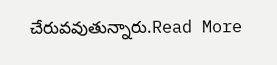చేరువవుతున్నారు.Read More